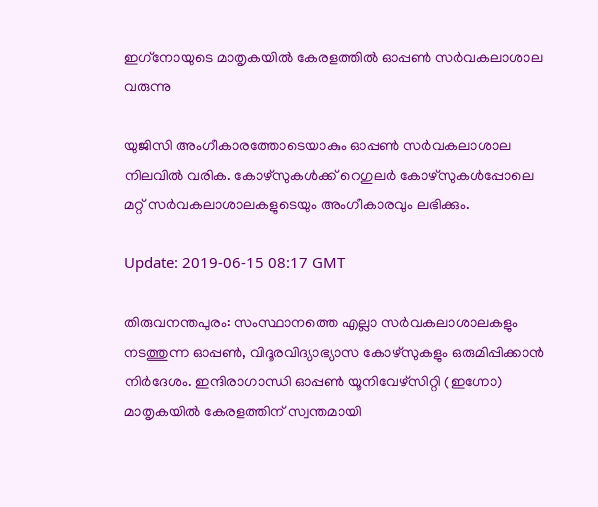ഇഗ്‌നോയുടെ മാതൃകയില്‍ കേരളത്തില്‍ ഓപ്പണ്‍ സര്‍വകലാശാല വരുന്നു

യുജിസി അംഗീകാരത്തോടെയാകും ഓപ്പണ്‍ സര്‍വകലാശാല നിലവില്‍ വരിക. കോഴ്സുകള്‍ക്ക് റെഗുലര്‍ കോഴ്സുകള്‍പ്പോലെ മറ്റ് സര്‍വകലാശാലകളുടെയും അംഗീകാരവും ലഭിക്കും.

Update: 2019-06-15 08:17 GMT

തിരുവനന്തപുരം: സംസ്ഥാനത്തെ എല്ലാ സര്‍വകലാശാലകളും നടത്തുന്ന ഓപ്പണ്‍, വിദൂരവിദ്യാഭ്യാസ കോഴ്സുകളും ഒരുമിപ്പിക്കാന്‍ നിര്‍ദേശം. ഇന്ദിരാഗാന്ധി ഓപ്പണ്‍ യൂനിവേഴ്സിറ്റി (ഇഗ്നോ) മാതൃകയില്‍ കേരളത്തിന് സ്വന്തമായി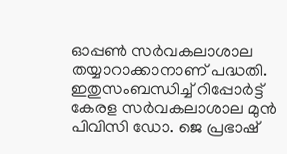ഓപ്പണ്‍ സര്‍വകലാശാല തയ്യാറാക്കാനാണ് പദ്ധതി. ഇതുസംബന്ധിച്ച് റിപ്പോര്‍ട്ട് കേരള സര്‍വകലാശാല മുന്‍ പിവിസി ഡോ. ജെ പ്രഭാഷ്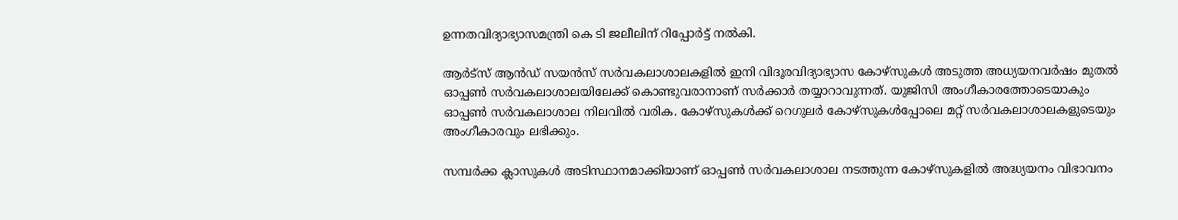ഉന്നതവിദ്യാഭ്യാസമന്ത്രി കെ ടി ജലീലിന് റിപ്പോര്‍ട്ട് നല്‍കി.

ആര്‍ട്സ് ആന്‍ഡ് സയന്‍സ് സര്‍വകലാശാലകളില്‍ ഇനി വിദൂരവിദ്യാഭ്യാസ കോഴ്സുകള്‍ അടുത്ത അധ്യയനവര്‍ഷം മുതല്‍ ഓപ്പണ്‍ സര്‍വകലാശാലയിലേക്ക് കൊണ്ടുവരാനാണ് സര്‍ക്കാര്‍ തയ്യാറാവുന്നത്. യുജിസി അംഗീകാരത്തോടെയാകും ഓപ്പണ്‍ സര്‍വകലാശാല നിലവില്‍ വരിക. കോഴ്സുകള്‍ക്ക് റെഗുലര്‍ കോഴ്സുകള്‍പ്പോലെ മറ്റ് സര്‍വകലാശാലകളുടെയും അംഗീകാരവും ലഭിക്കും.

സമ്പര്‍ക്ക ക്ലാസുകള്‍ അടിസ്ഥാനമാക്കിയാണ് ഓപ്പണ്‍ സര്‍വകലാശാല നടത്തുന്ന കോഴ്സുകളില്‍ അദ്ധ്യയനം വിഭാവനം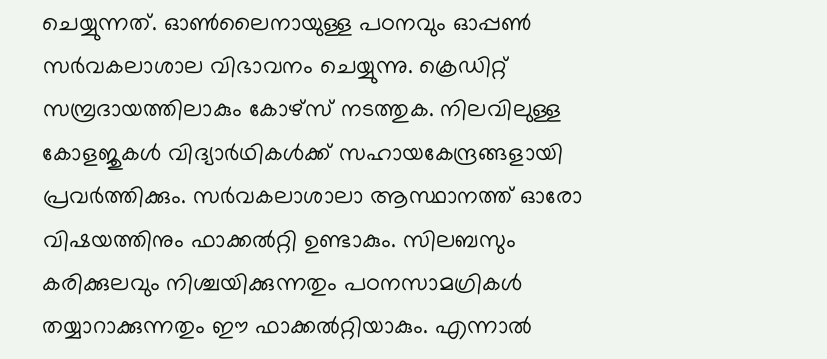ചെയ്യുന്നത്. ഓണ്‍ലൈനായുള്ള പഠനവും ഓപ്പണ്‍ സര്‍വകലാശാല വിഭാവനം ചെയ്യുന്നു. ക്രെഡിറ്റ് സമ്പ്രദായത്തിലാകും കോഴ്സ് നടത്തുക. നിലവിലുള്ള കോളജുകള്‍ വിദ്യാര്‍ഥികള്‍ക്ക് സഹായകേന്ദ്രങ്ങളായി പ്രവര്‍ത്തിക്കും. സര്‍വകലാശാലാ ആസ്ഥാനത്ത് ഓരോ വിഷയത്തിനും ഫാക്കല്‍റ്റി ഉണ്ടാകും. സിലബസും കരിക്കുലവും നിശ്ചയിക്കുന്നതും പഠനസാമഗ്രികള്‍ തയ്യാറാക്കുന്നതും ഈ ഫാക്കല്‍റ്റിയാകും. എന്നാല്‍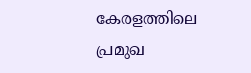കേരളത്തിലെ പ്രമുഖ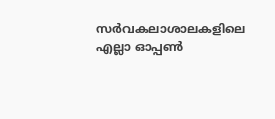സര്‍വകലാശാലകളിലെ എല്ലാ ഓപ്പണ്‍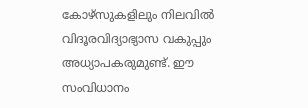കോഴ്സുകളിലും നിലവില്‍ വിദൂരവിദ്യാഭ്യാസ വകുപ്പും അധ്യാപകരുമുണ്ട്. ഈ സംവിധാനം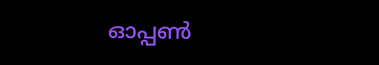ഓപ്പണ്‍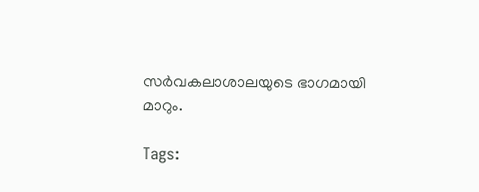സര്‍വകലാശാലയുടെ ഭാഗമായി മാറും.

Tags: